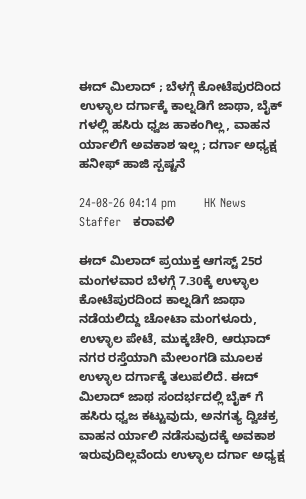ಈದ್ ಮಿಲಾದ್ ; ಬೆಳಗ್ಗೆ ಕೋಟೆಪುರದಿಂದ ಉಳ್ಳಾಲ ದರ್ಗಾಕ್ಕೆ ಕಾಲ್ನಡಿಗೆ ಜಾಥಾ, ಬೈಕ್ ಗಳಲ್ಲಿ ಹಸಿರು ಧ್ವಜ ಹಾಕಂಗಿಲ್ಲ, ವಾಹನ ರ್ಯಾಲಿಗೆ ಅವಕಾಶ ಇಲ್ಲ ; ದರ್ಗಾ ಅಧ್ಯಕ್ಷ ಹನೀಫ್ ಹಾಜಿ ಸ್ಪಷ್ಟನೆ

24-08-26 04:14 pm       HK News Staffer   ಕರಾವಳಿ

ಈದ್ ಮಿಲಾದ್ ಪ್ರಯುಕ್ತ ಆಗಸ್ಟ್ 25ರ ಮಂಗಳವಾರ ಬೆಳಗ್ಗೆ 7.30ಕ್ಕೆ ಉಳ್ಳಾಲ ಕೋಟೆಪುರದಿಂದ ಕಾಲ್ನಡಿಗೆ ಜಾಥಾ ನಡೆಯಲಿದ್ದು ಚೋಟಾ ಮಂಗಳೂರು, ಉಳ್ಳಾಲ ಪೇಟೆ, ಮುಕ್ಕಚೇರಿ, ಆಝಾದ್ ನಗರ ರಸ್ತೆಯಾಗಿ ಮೇಲಂಗಡಿ ಮೂಲಕ ಉಳ್ಳಾಲ ದರ್ಗಾಕ್ಕೆ ತಲುಪಲಿದೆ. ಈದ್ ಮಿಲಾದ್ ಜಾಥ ಸಂದರ್ಭದಲ್ಲಿ ಬೈಕ್ ಗೆ ಹಸಿರು ಧ್ವಜ ಕಟ್ಟುವುದು, ಅನಗತ್ಯ ದ್ವಿಚಕ್ರ ವಾಹನ ರ್ಯಾಲಿ ನಡೆಸುವುದಕ್ಕೆ ಅವಕಾಶ ಇರುವುದಿಲ್ಲವೆಂದು ಉಳ್ಳಾಲ ದರ್ಗಾ ಅಧ್ಯಕ್ಷ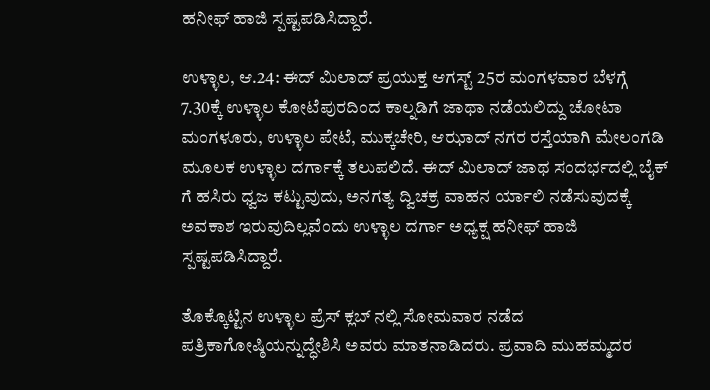ಹನೀಫ್ ಹಾಜಿ ಸ್ಪಷ್ಟಪಡಿಸಿದ್ದಾರೆ.

ಉಳ್ಳಾಲ, ಆ.24: ಈದ್ ಮಿಲಾದ್ ಪ್ರಯುಕ್ತ ಆಗಸ್ಟ್ 25ರ ಮಂಗಳವಾರ ಬೆಳಗ್ಗೆ 7.30ಕ್ಕೆ ಉಳ್ಳಾಲ ಕೋಟೆಪುರದಿಂದ ಕಾಲ್ನಡಿಗೆ ಜಾಥಾ ನಡೆಯಲಿದ್ದು ಚೋಟಾ ಮಂಗಳೂರು, ಉಳ್ಳಾಲ ಪೇಟೆ, ಮುಕ್ಕಚೇರಿ, ಆಝಾದ್ ನಗರ ರಸ್ತೆಯಾಗಿ ಮೇಲಂಗಡಿ ಮೂಲಕ ಉಳ್ಳಾಲ ದರ್ಗಾಕ್ಕೆ ತಲುಪಲಿದೆ. ಈದ್ ಮಿಲಾದ್ ಜಾಥ ಸಂದರ್ಭದಲ್ಲಿ ಬೈಕ್ ಗೆ ಹಸಿರು ಧ್ವಜ ಕಟ್ಟುವುದು, ಅನಗತ್ಯ ದ್ವಿಚಕ್ರ ವಾಹನ ರ್ಯಾಲಿ ನಡೆಸುವುದಕ್ಕೆ ಅವಕಾಶ ಇರುವುದಿಲ್ಲವೆಂದು ಉಳ್ಳಾಲ ದರ್ಗಾ ಅಧ್ಯಕ್ಷ ಹನೀಫ್ ಹಾಜಿ ಸ್ಪಷ್ಟಪಡಿಸಿದ್ದಾರೆ.

ತೊಕ್ಕೊಟ್ಟಿನ ಉಳ್ಳಾಲ ಪ್ರೆಸ್ ಕ್ಲಬ್ ನಲ್ಲಿ ಸೋಮವಾರ ನಡೆದ ಪತ್ರಿಕಾಗೋಷ್ಠಿಯನ್ನುದ್ಧೇಶಿಸಿ ಅವರು ಮಾತನಾಡಿದರು. ಪ್ರವಾದಿ ಮುಹಮ್ಮದರ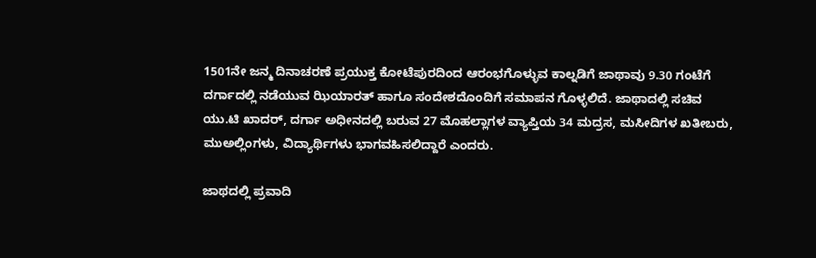1501ನೇ ಜನ್ಮ ದಿನಾಚರಣೆ ಪ್ರಯುಕ್ತ ಕೋಟೆಪುರದಿಂದ ಆರಂಭಗೊಳ್ಳುವ ಕಾಲ್ನಡಿಗೆ ಜಾಥಾವು 9.30 ಗಂಟೆಗೆ ದರ್ಗಾದಲ್ಲಿ ನಡೆಯುವ ಝಿಯಾರತ್ ಹಾಗೂ ಸಂದೇಶದೊಂದಿಗೆ ಸಮಾಪನ ಗೊಳ್ಳಲಿದೆ. ಜಾಥಾದಲ್ಲಿ ಸಚಿವ ಯು.ಟಿ ಖಾದರ್, ದರ್ಗಾ ಅಧೀನದಲ್ಲಿ ಬರುವ 27 ಮೊಹಲ್ಲಾಗಳ ವ್ಯಾಪ್ತಿಯ 34 ಮದ್ರಸ, ಮಸೀದಿಗಳ ಖತೀಬರು, ಮುಅಲ್ಲಿಂಗಳು, ವಿದ್ಯಾರ್ಥಿಗಳು ಭಾಗವಹಿಸಲಿದ್ದಾರೆ ಎಂದರು.

ಜಾಥದಲ್ಲಿ ಪ್ರವಾದಿ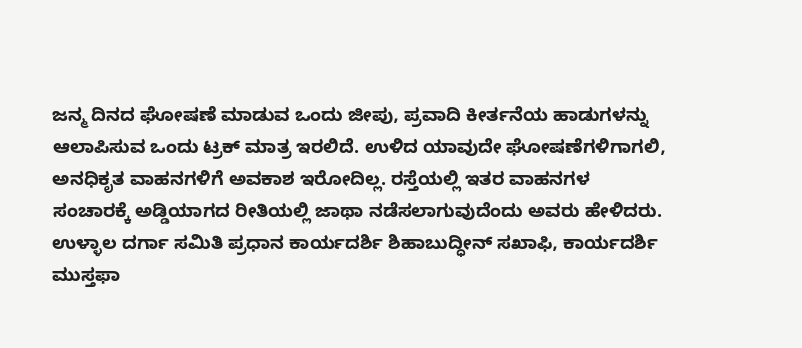ಜನ್ಮ ದಿನದ ಘೋಷಣೆ ಮಾಡುವ ಒಂದು ಜೀಪು, ಪ್ರವಾದಿ ಕೀರ್ತನೆಯ ಹಾಡುಗಳನ್ನು ಆಲಾಪಿಸುವ ಒಂದು ಟ್ರಕ್ ಮಾತ್ರ ಇರಲಿದೆ. ಉಳಿದ ಯಾವುದೇ ಘೋಷಣೆಗಳಿಗಾಗಲಿ, ಅನಧಿಕೃತ ವಾಹನಗಳಿಗೆ ಅವಕಾಶ ಇರೋದಿಲ್ಲ. ರಸ್ತೆಯಲ್ಲಿ ಇತರ ವಾಹನಗಳ ಸಂಚಾರಕ್ಕೆ ಅಡ್ಡಿಯಾಗದ ರೀತಿಯಲ್ಲಿ ಜಾಥಾ ನಡೆಸಲಾಗುವುದೆಂದು ಅವರು ಹೇಳಿದರು.
ಉಳ್ಳಾಲ ದರ್ಗಾ ಸಮಿತಿ ಪ್ರಧಾನ ಕಾರ್ಯದರ್ಶಿ ಶಿಹಾಬುದ್ಧೀನ್ ಸಖಾಫಿ, ಕಾರ್ಯದರ್ಶಿ ಮುಸ್ತಫಾ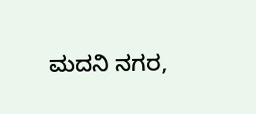ಮದನಿ ನಗರ,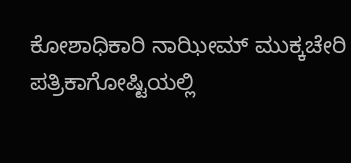ಕೋಶಾಧಿಕಾರಿ ನಾಝೀಮ್ ಮುಕ್ಕಚೇರಿ ಪತ್ರಿಕಾಗೋಷ್ಟಿಯಲ್ಲಿ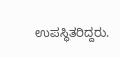ಉಪಸ್ಥಿತರಿದ್ದರು.